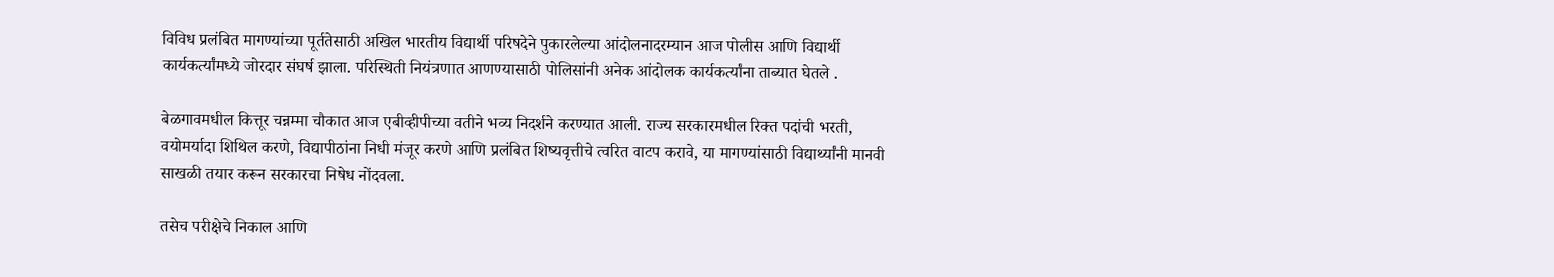विविध प्रलंबित मागण्यांच्या पूर्ततेसाठी अखिल भारतीय विद्यार्थी परिषदेने पुकारलेल्या आंदोलनादरम्यान आज पोलीस आणि विद्यार्थी कार्यकर्त्यांमध्ये जोरदार संघर्ष झाला. परिस्थिती नियंत्रणात आणण्यासाठी पोलिसांनी अनेक आंदोलक कार्यकर्त्यांना ताब्यात घेतले .

बेळगावमधील कित्तूर चन्नम्मा चौकात आज एबीव्हीपीच्या वतीने भव्य निदर्शने करण्यात आली. राज्य सरकारमधील रिक्त पदांची भरती, वयोमर्यादा शिथिल करणे, विद्यापीठांना निधी मंजूर करणे आणि प्रलंबित शिष्यवृत्तीचे त्वरित वाटप करावे, या मागण्यांसाठी विद्यार्थ्यांनी मानवी साखळी तयार करून सरकारचा निषेध नोंदवला.

तसेच परीक्षेचे निकाल आणि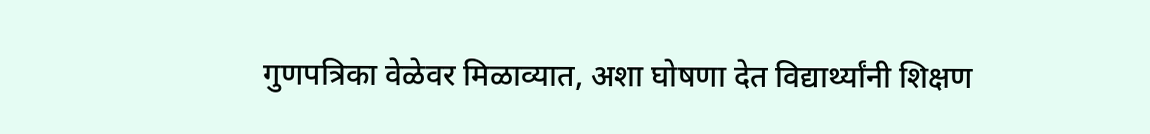गुणपत्रिका वेळेवर मिळाव्यात, अशा घोषणा देत विद्यार्थ्यांनी शिक्षण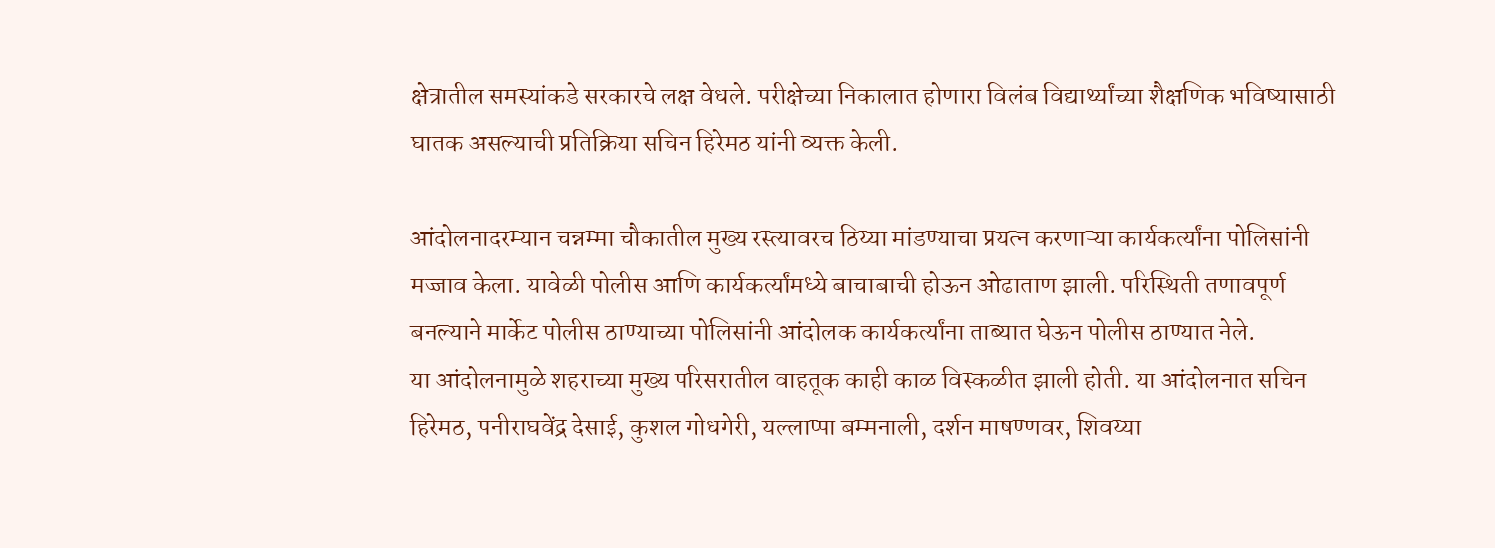क्षेत्रातील समस्यांकडे सरकारचे लक्ष वेधले. परीक्षेच्या निकालात होणारा विलंब विद्यार्थ्यांच्या शैक्षणिक भविष्यासाठी घातक असल्याची प्रतिक्रिया सचिन हिरेमठ यांनी व्यक्त केली.

आंदोलनादरम्यान चन्नम्मा चौकातील मुख्य रस्त्यावरच ठिय्या मांडण्याचा प्रयत्न करणाऱ्या कार्यकर्त्यांना पोलिसांनी मज्जाव केला. यावेळी पोलीस आणि कार्यकर्त्यांमध्ये बाचाबाची होऊन ओढाताण झाली. परिस्थिती तणावपूर्ण बनल्याने मार्केट पोलीस ठाण्याच्या पोलिसांनी आंदोलक कार्यकर्त्यांना ताब्यात घेऊन पोलीस ठाण्यात नेले.
या आंदोलनामुळे शहराच्या मुख्य परिसरातील वाहतूक काही काळ विस्कळीत झाली होती. या आंदोलनात सचिन हिरेमठ, पनीराघवेंद्र देसाई, कुशल गोधगेरी, यल्लाप्पा बम्मनाली, दर्शन माषण्णवर, शिवय्या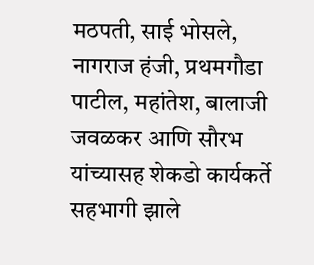मठपती, साई भोसले, नागराज हंजी, प्रथमगौडा पाटील, महांतेश, बालाजी जवळकर आणि सौरभ यांच्यासह शेकडो कार्यकर्ते सहभागी झाले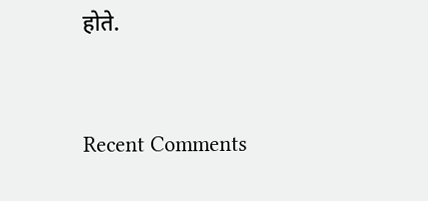होते.


Recent Comments